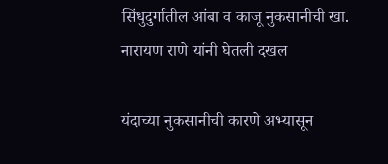सिंधुदुर्गातील आंबा व काजू नुकसानीची खा. नारायण राणे यांनी घेतली दखल

यंदाच्या नुकसानीची कारणे अभ्यासून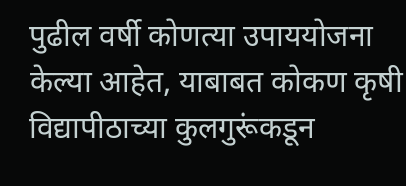पुढील वर्षी कोणत्या उपाययोजना केल्या आहेत, याबाबत कोकण कृषी विद्यापीठाच्या कुलगुरूंकडून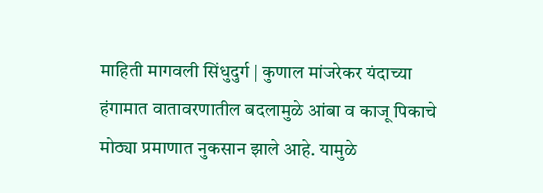माहिती मागवली सिंधुदुर्ग | कुणाल मांजरेकर यंदाच्या हंगामात वातावरणातील बदलामुळे आंबा व काजू पिकाचे मोठ्या प्रमाणात नुकसान झाले आहे. यामुळे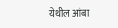येथील आंबा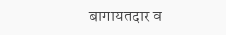बागायतदार व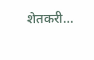शेतकरी…